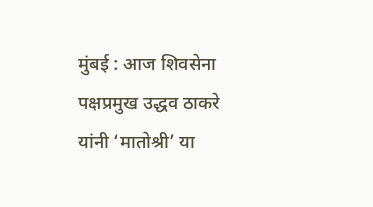मुंबई : आज शिवसेना पक्षप्रमुख उद्धव ठाकरे यांनी ‘मातोश्री’ या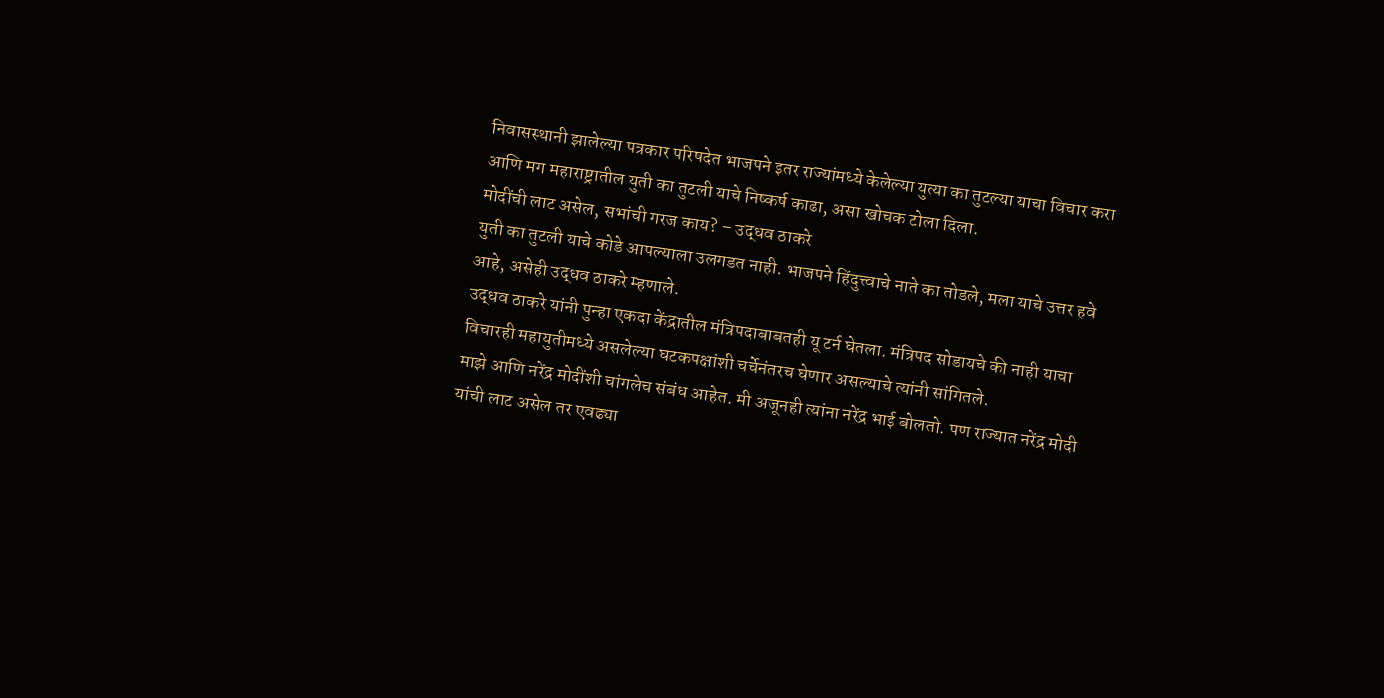निवासस्थानी झालेल्या पत्रकार परिषदेत भाजपने इतर राज्यांमध्ये केलेल्या युत्या का तुटल्या याचा विचार करा आणि मग महाराष्ट्रातील युती का तुटली याचे निष्कर्ष काढा, असा खोचक टोला दिला.
मोदींची लाट असेल, सभांची गरज काय? – उद्धव ठाकरे
युती का तुटली याचे कोडे आपल्याला उलगडत नाही. भाजपने हिंदुत्त्वाचे नाते का तोडले, मला याचे उत्तर हवे आहे, असेही उद्धव ठाकरे म्हणाले.
उद्धव ठाकरे यांनी पुन्हा एकदा केंद्रातील मंत्रिपदाबाबतही यू टर्न घेतला. मंत्रिपद सोडायचे की नाही याचा विचारही महायुतीमध्ये असलेल्या घटकपक्षांशी चर्चेनंतरच घेणार असल्याचे त्यांनी सांगितले.
माझे आणि नरेंद्र मोदींशी चांगलेच संबंध आहेत. मी अजूनही त्यांना नरेंद्र भाई बोलतो. पण राज्यात नरेंद्र मोदी यांची लाट असेल तर एवढ्या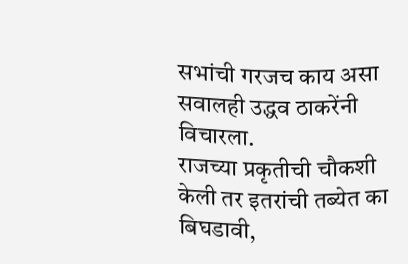सभांची गरजच काय असा सवालही उद्धव ठाकरेंनी विचारला.
राजच्या प्रकृतीची चौकशी केली तर इतरांची तब्येत का बिघडावी,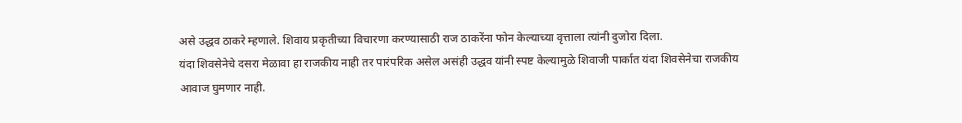असे उद्धव ठाकरे म्हणाले. शिवाय प्रकृतीच्या विचारणा करण्यासाठी राज ठाकरेंना फोन केल्याच्या वृत्ताला त्यांनी दुजोरा दिला.
यंदा शिवसेनेचे दसरा मेळावा हा राजकीय नाही तर पारंपरिक असेल असंही उद्धव यांनी स्पष्ट केल्यामुळे शिवाजी पार्कात यंदा शिवसेनेचा राजकीय आवाज घुमणार नाही.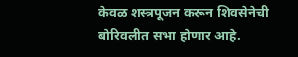केवळ शस्त्रपूजन करून शिवसेनेची बोरिवलीत सभा होणार आहे.